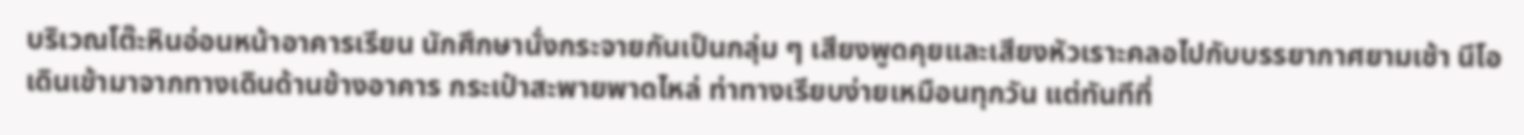บริเวณโต๊ะหินอ่อนหน้าอาคารเรียน นักศึกษานั่งกระจายกันเป็นกลุ่ม ๆ เสียงพูดคุยและเสียงหัวเราะคลอไปกับบรรยากาศยามเช้า นีโอเดินเข้ามาจากทางเดินด้านข้างอาคาร กระเป๋าสะพายพาดไหล่ ท่าทางเรียบง่ายเหมือนทุกวัน แต่ทันทีที่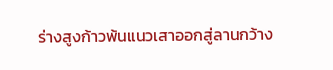ร่างสูงก้าวพ้นแนวเสาออกสู่ลานกว้าง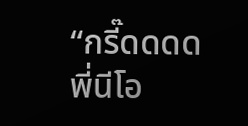“กรี๊ดดดด พี่นีโอ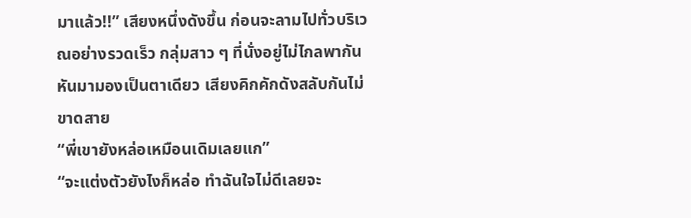มาแล้ว!!” เสียงหนึ่งดังขึ้น ก่อนจะลามไปทั่วบริเวณอย่างรวดเร็ว กลุ่มสาว ๆ ที่นั่งอยู่ไม่ไกลพากันหันมามองเป็นตาเดียว เสียงคิกคักดังสลับกันไม่ขาดสาย
“พี่เขายังหล่อเหมือนเดิมเลยแก”
“จะแต่งตัวยังไงก็หล่อ ทำฉันใจไม่ดีเลยจะ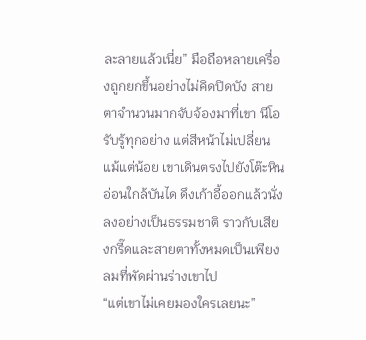ละลายแล้วเนี่ย” มือถือหลายเครื่องถูกยกขึ้นอย่างไม่คิดปิดบัง สายตาจำนวนมากจับจ้องมาที่เขา นีโอรับรู้ทุกอย่าง แต่สีหน้าไม่เปลี่ยนแม้แต่น้อย เขาเดินตรงไปยังโต๊ะหินอ่อนใกล้บันได ดึงเก้าอี้ออกแล้วนั่งลงอย่างเป็นธรรมชาติ ราวกับเสียงกรี๊ดและสายตาทั้งหมดเป็นเพียงลมที่พัดผ่านร่างเขาไป
“แต่เขาไม่เคยมองใครเลยนะ”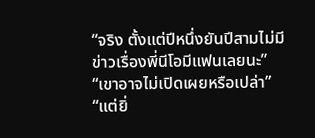“จริง ตั้งแต่ปีหนึ่งยันปีสามไม่มีข่าวเรื่องพี่นีโอมีแฟนเลยนะ”
“เขาอาจไม่เปิดเผยหรือเปล่า”
“แต่ยิ่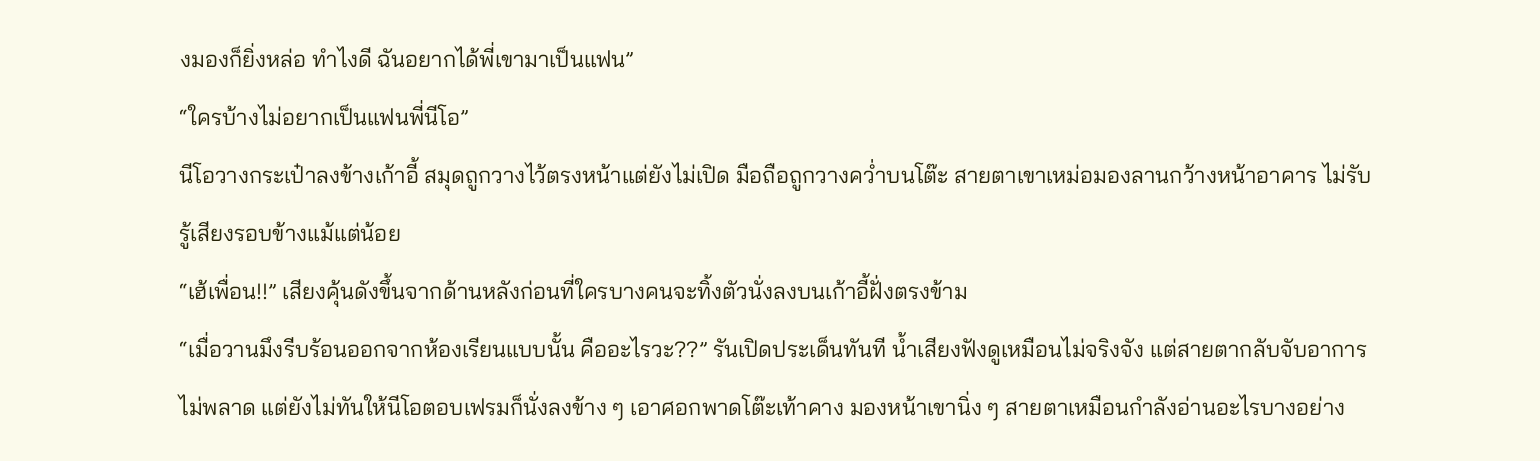งมองก็ยิ่งหล่อ ทำไงดี ฉันอยากได้พี่เขามาเป็นแฟน”
“ใครบ้างไม่อยากเป็นแฟนพี่นีโอ”
นีโอวางกระเป๋าลงข้างเก้าอี้ สมุดถูกวางไว้ตรงหน้าแต่ยังไม่เปิด มือถือถูกวางคว่ำบนโต๊ะ สายตาเขาเหม่อมองลานกว้างหน้าอาคาร ไม่รับรู้เสียงรอบข้างแม้แต่น้อย
“เฮ้เพื่อน!!” เสียงคุ้นดังขึ้นจากด้านหลังก่อนที่ใครบางคนจะทิ้งตัวนั่งลงบนเก้าอี้ฝั่งตรงข้าม
“เมื่อวานมึงรีบร้อนออกจากห้องเรียนแบบนั้น คืออะไรวะ??” รันเปิดประเด็นทันที น้ำเสียงฟังดูเหมือนไม่จริงจัง แต่สายตากลับจับอาการไม่พลาด แต่ยังไม่ทันให้นีโอตอบเฟรมก็นั่งลงข้าง ๆ เอาศอกพาดโต๊ะเท้าคาง มองหน้าเขานิ่ง ๆ สายตาเหมือนกำลังอ่านอะไรบางอย่าง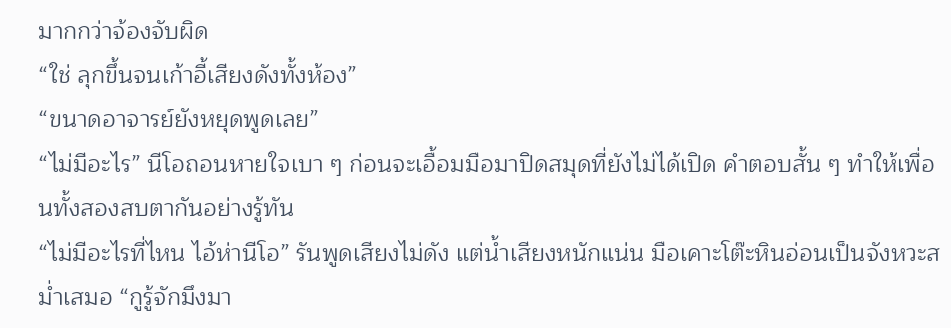มากกว่าจ้องจับผิด
“ใช่ ลุกขึ้นจนเก้าอี้เสียงดังทั้งห้อง”
“ขนาดอาจารย์ยังหยุดพูดเลย”
“ไม่มีอะไร” นีโอถอนหายใจเบา ๆ ก่อนจะเอื้อมมือมาปิดสมุดที่ยังไม่ได้เปิด คำตอบสั้น ๆ ทำให้เพื่อนทั้งสองสบตากันอย่างรู้ทัน
“ไม่มีอะไรที่ไหน ไอ้ห่านีโอ” รันพูดเสียงไม่ดัง แต่น้ำเสียงหนักแน่น มือเคาะโต๊ะหินอ่อนเป็นจังหวะสม่ำเสมอ “กูรู้จักมึงมา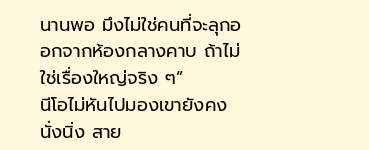นานพอ มึงไม่ใช่คนที่จะลุกออกจากห้องกลางคาบ ถ้าไม่ใช่เรื่องใหญ่จริง ๆ”
นีโอไม่หันไปมองเขายังคงนั่งนิ่ง สาย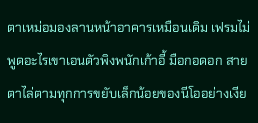ตาเหม่อมองลานหน้าอาคารเหมือนเดิม เฟรมไม่พูดอะไรเขาเอนตัวพิงพนักเก้าอี้ มือกอดอก สายตาไล่ตามทุกการขยับเล็กน้อยของนีโออย่างเงีย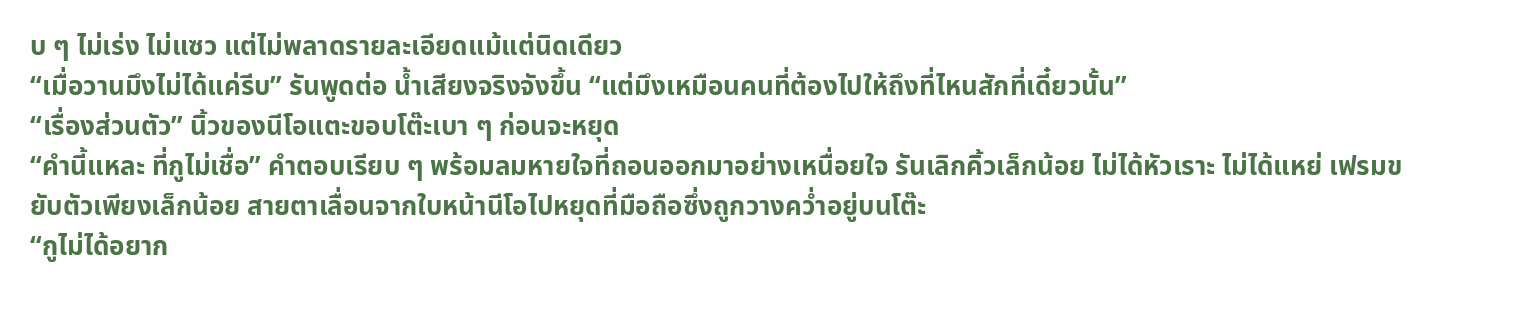บ ๆ ไม่เร่ง ไม่แซว แต่ไม่พลาดรายละเอียดแม้แต่นิดเดียว
“เมื่อวานมึงไม่ได้แค่รีบ” รันพูดต่อ น้ำเสียงจริงจังขึ้น “แต่มึงเหมือนคนที่ต้องไปให้ถึงที่ไหนสักที่เดี๋ยวนั้น”
“เรื่องส่วนตัว” นิ้วของนีโอแตะขอบโต๊ะเบา ๆ ก่อนจะหยุด
“คำนี้แหละ ที่กูไม่เชื่อ” คำตอบเรียบ ๆ พร้อมลมหายใจที่ถอนออกมาอย่างเหนื่อยใจ รันเลิกคิ้วเล็กน้อย ไม่ได้หัวเราะ ไม่ได้แหย่ เฟรมขยับตัวเพียงเล็กน้อย สายตาเลื่อนจากใบหน้านีโอไปหยุดที่มือถือซึ่งถูกวางคว่ำอยู่บนโต๊ะ
“กูไม่ได้อยาก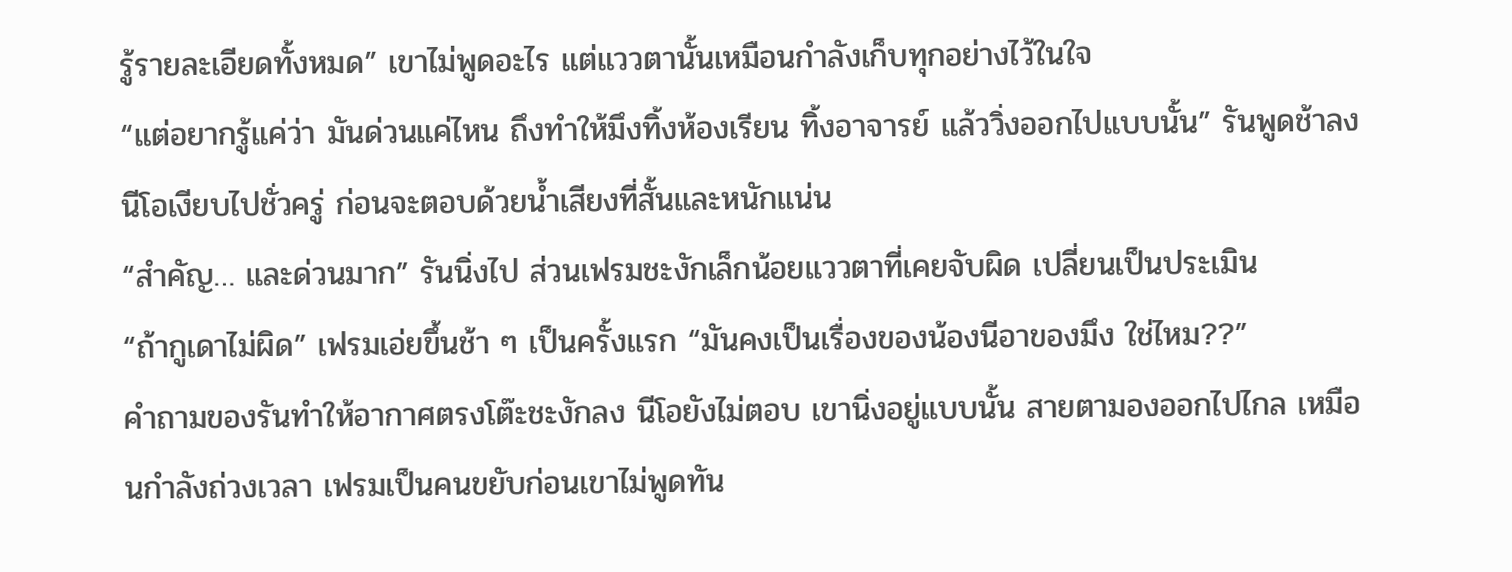รู้รายละเอียดทั้งหมด” เขาไม่พูดอะไร แต่แววตานั้นเหมือนกำลังเก็บทุกอย่างไว้ในใจ
“แต่อยากรู้แค่ว่า มันด่วนแค่ไหน ถึงทำให้มึงทิ้งห้องเรียน ทิ้งอาจารย์ แล้ววิ่งออกไปแบบนั้น” รันพูดช้าลง นีโอเงียบไปชั่วครู่ ก่อนจะตอบด้วยน้ำเสียงที่สั้นและหนักแน่น
“สำคัญ… และด่วนมาก” รันนิ่งไป ส่วนเฟรมชะงักเล็กน้อยแววตาที่เคยจับผิด เปลี่ยนเป็นประเมิน
“ถ้ากูเดาไม่ผิด” เฟรมเอ่ยขึ้นช้า ๆ เป็นครั้งแรก “มันคงเป็นเรื่องของน้องนีอาของมึง ใช่ไหม??”
คำถามของรันทำให้อากาศตรงโต๊ะชะงักลง นีโอยังไม่ตอบ เขานิ่งอยู่แบบนั้น สายตามองออกไปไกล เหมือนกำลังถ่วงเวลา เฟรมเป็นคนขยับก่อนเขาไม่พูดทัน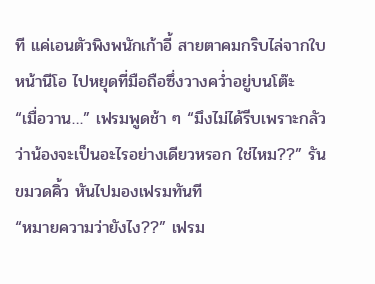ที แค่เอนตัวพิงพนักเก้าอี้ สายตาคมกริบไล่จากใบหน้านีโอ ไปหยุดที่มือถือซึ่งวางคว่ำอยู่บนโต๊ะ
“เมื่อวาน…” เฟรมพูดช้า ๆ “มึงไม่ได้รีบเพราะกลัวว่าน้องจะเป็นอะไรอย่างเดียวหรอก ใช่ไหม??” รันขมวดคิ้ว หันไปมองเฟรมทันที
“หมายความว่ายังไง??” เฟรม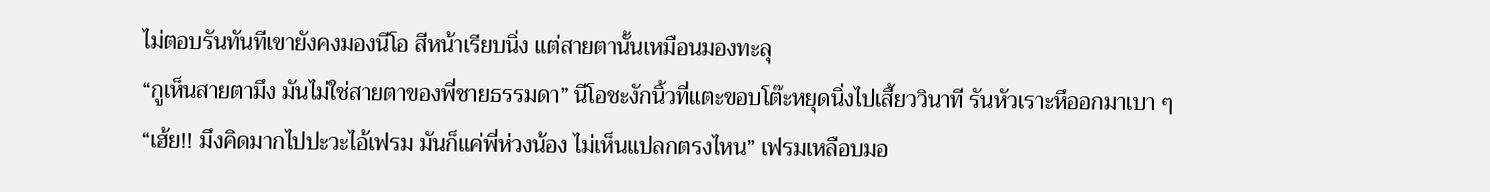ไม่ตอบรันทันทีเขายังคงมองนีโอ สีหน้าเรียบนิ่ง แต่สายตานั้นเหมือนมองทะลุ
“กูเห็นสายตามึง มันไม่ใช่สายตาของพี่ชายธรรมดา” นีโอชะงักนิ้วที่แตะขอบโต๊ะหยุดนิ่งไปเสี้ยววินาที รันหัวเราะหึออกมาเบา ๆ
“เฮ้ย!! มึงคิดมากไปปะวะไอ้เฟรม มันก็แค่พี่ห่วงน้อง ไม่เห็นแปลกตรงไหน” เฟรมเหลือบมอ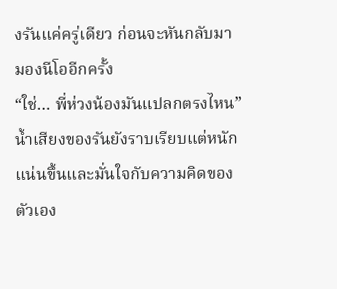งรันแค่ครู่เดียว ก่อนจะหันกลับมามองนีโออีกครั้ง
“ใช่… พี่ห่วงน้องมันแปลกตรงไหน” น้ำเสียงของรันยังราบเรียบแต่หนักแน่นขึ้นและมั่นใจกับความคิดของตัวเอง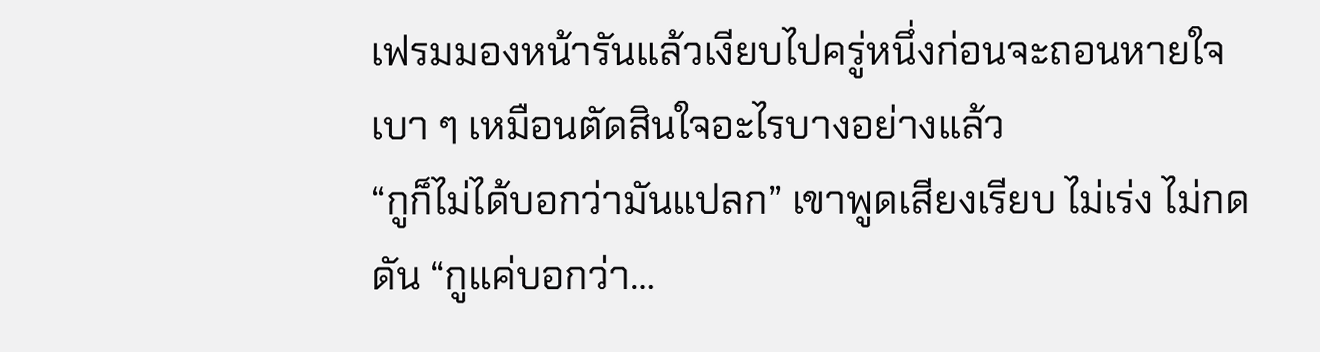เฟรมมองหน้ารันแล้วเงียบไปครู่หนึ่งก่อนจะถอนหายใจเบา ๆ เหมือนตัดสินใจอะไรบางอย่างแล้ว
“กูก็ไม่ได้บอกว่ามันแปลก” เขาพูดเสียงเรียบ ไม่เร่ง ไม่กดดัน “กูแค่บอกว่า…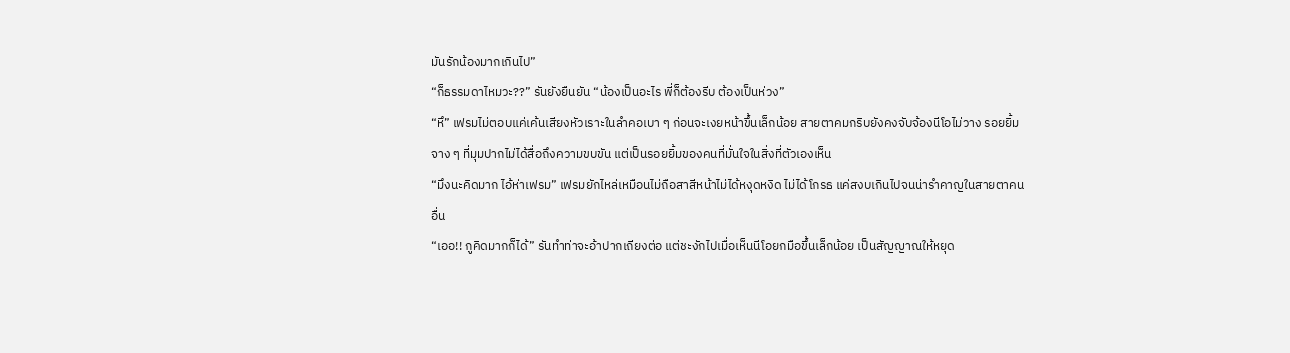มันรักน้องมากเกินไป”
“ก็ธรรมดาไหมวะ??” รันยังยืนยัน “น้องเป็นอะไร พี่ก็ต้องรีบ ต้องเป็นห่วง”
“หึ” เฟรมไม่ตอบแค่เค้นเสียงหัวเราะในลำคอเบา ๆ ก่อนจะเงยหน้าขึ้นเล็กน้อย สายตาคมกริบยังคงจับจ้องนีโอไม่วาง รอยยิ้มจาง ๆ ที่มุมปากไม่ได้สื่อถึงความขบขัน แต่เป็นรอยยิ้มของคนที่มั่นใจในสิ่งที่ตัวเองเห็น
“มึงนะคิดมาก ไอ้ห่าเฟรม” เฟรมยักไหล่เหมือนไม่ถือสาสีหน้าไม่ได้หงุดหงิด ไม่ได้โกรธ แค่สงบเกินไปจนน่ารำคาญในสายตาคนอื่น
“เออ!! กูคิดมากก็ได้” รันทำท่าจะอ้าปากเถียงต่อ แต่ชะงักไปเมื่อเห็นนีโอยกมือขึ้นเล็กน้อย เป็นสัญญาณให้หยุด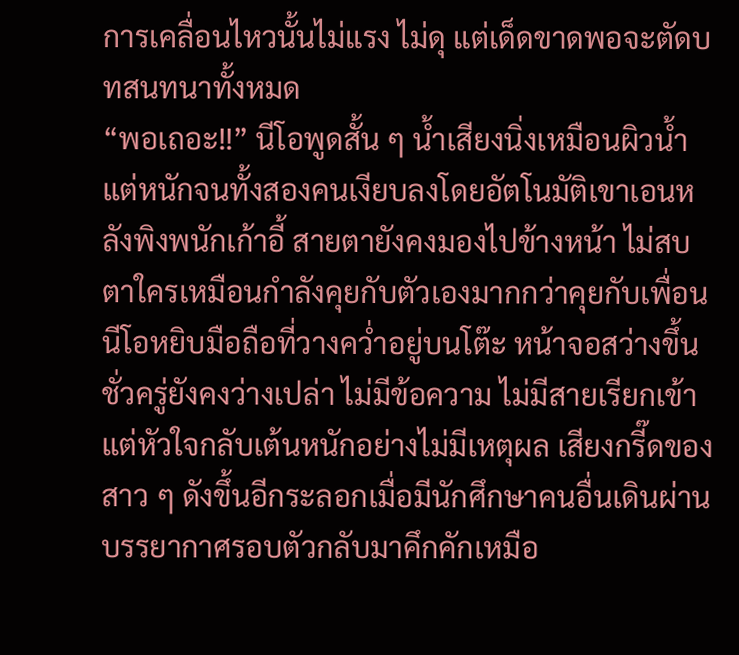การเคลื่อนไหวนั้นไม่แรง ไม่ดุ แต่เด็ดขาดพอจะตัดบทสนทนาทั้งหมด
“พอเถอะ!!” นีโอพูดสั้น ๆ น้ำเสียงนิ่งเหมือนผิวน้ำ แต่หนักจนทั้งสองคนเงียบลงโดยอัตโนมัติเขาเอนหลังพิงพนักเก้าอี้ สายตายังคงมองไปข้างหน้า ไม่สบตาใครเหมือนกำลังคุยกับตัวเองมากกว่าคุยกับเพื่อน
นีโอหยิบมือถือที่วางคว่ำอยู่บนโต๊ะ หน้าจอสว่างขึ้นชั่วครู่ยังคงว่างเปล่า ไม่มีข้อความ ไม่มีสายเรียกเข้า แต่หัวใจกลับเต้นหนักอย่างไม่มีเหตุผล เสียงกรี๊ดของสาว ๆ ดังขึ้นอีกระลอกเมื่อมีนักศึกษาคนอื่นเดินผ่าน บรรยากาศรอบตัวกลับมาคึกคักเหมือ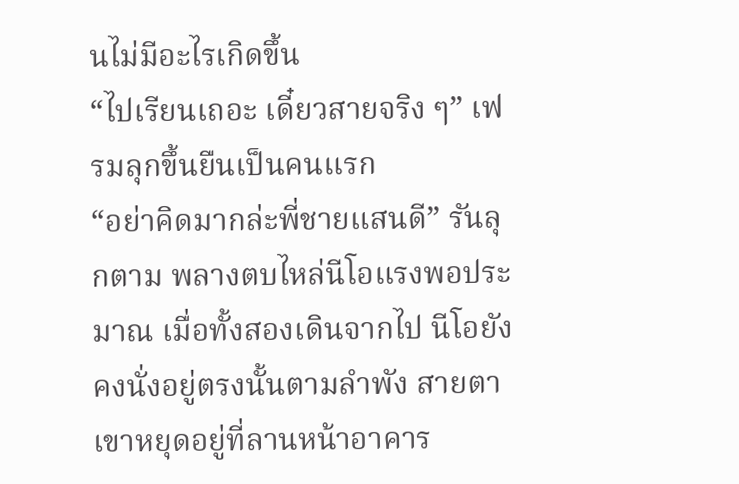นไม่มีอะไรเกิดขึ้น
“ไปเรียนเถอะ เดี๋ยวสายจริง ๆ” เฟรมลุกขึ้นยืนเป็นคนแรก
“อย่าคิดมากล่ะพี่ชายแสนดี” รันลุกตาม พลางตบไหล่นีโอแรงพอประมาณ เมื่อทั้งสองเดินจากไป นีโอยังคงนั่งอยู่ตรงนั้นตามลำพัง สายตาเขาหยุดอยู่ที่ลานหน้าอาคาร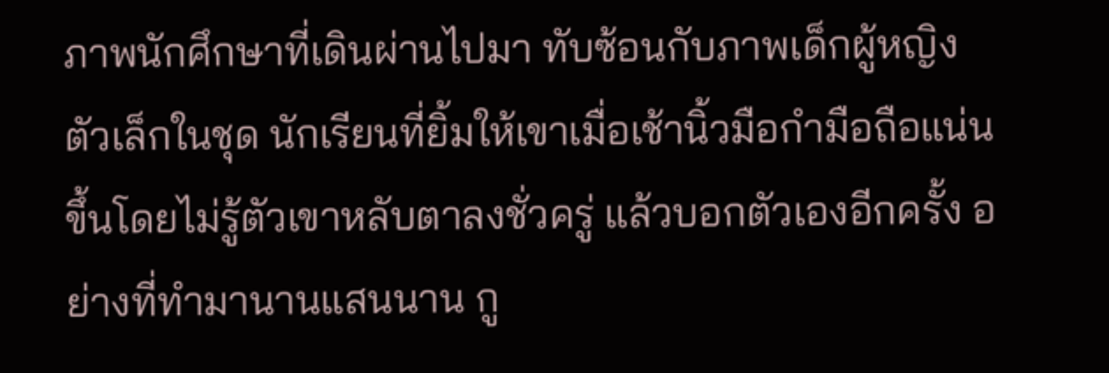ภาพนักศึกษาที่เดินผ่านไปมา ทับซ้อนกับภาพเด็กผู้หญิงตัวเล็กในชุด นักเรียนที่ยิ้มให้เขาเมื่อเช้านิ้วมือกำมือถือแน่นขึ้นโดยไม่รู้ตัวเขาหลับตาลงชั่วครู่ แล้วบอกตัวเองอีกครั้ง อย่างที่ทำมานานแสนนาน กู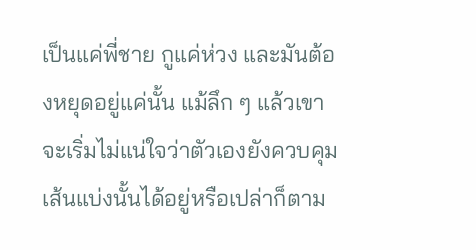เป็นแค่พี่ชาย กูแค่ห่วง และมันต้องหยุดอยู่แค่นั้น แม้ลึก ๆ แล้วเขาจะเริ่มไม่แน่ใจว่าตัวเองยังควบคุมเส้นแบ่งนั้นได้อยู่หรือเปล่าก็ตาม